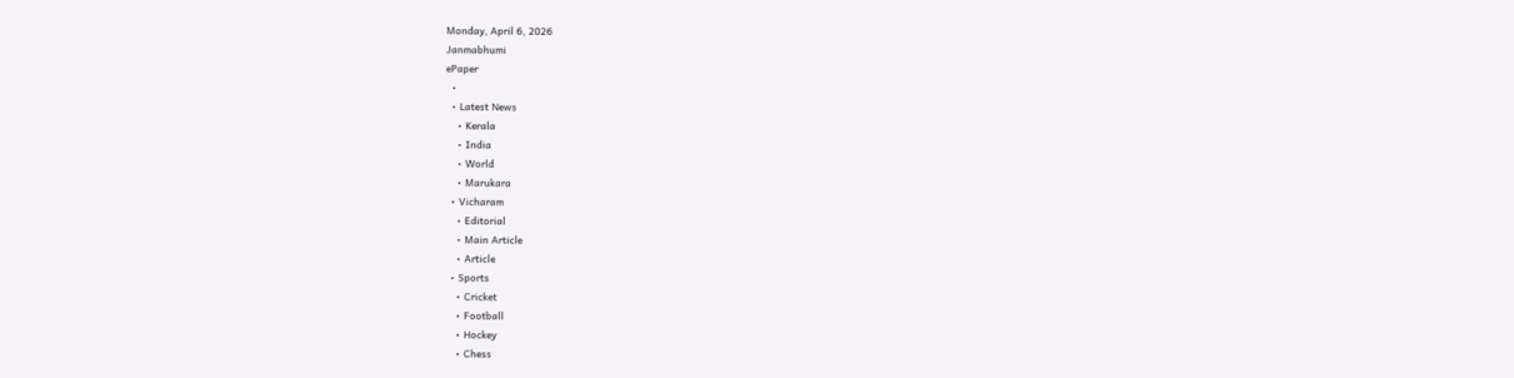Monday, April 6, 2026
Janmabhumi
ePaper
  •
  • Latest News
    • Kerala
    • India
    • World
    • Marukara
  • Vicharam
    • Editorial
    • Main Article
    • Article
  • Sports
    • Cricket
    • Football
    • Hockey
    • Chess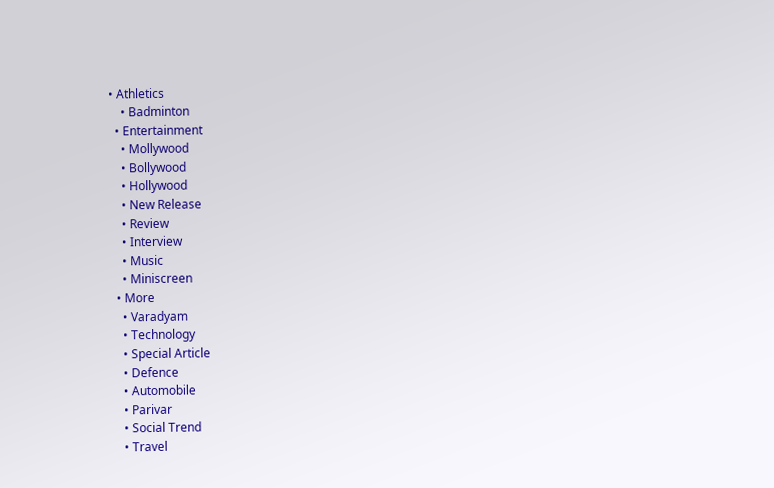• Athletics
    • Badminton
  • Entertainment
    • Mollywood
    • Bollywood
    • Hollywood
    • New Release
    • Review
    • Interview
    • Music
    • Miniscreen
  • More
    • Varadyam
    • Technology
    • Special Article
    • Defence
    • Automobile
    • Parivar
    • Social Trend
    • Travel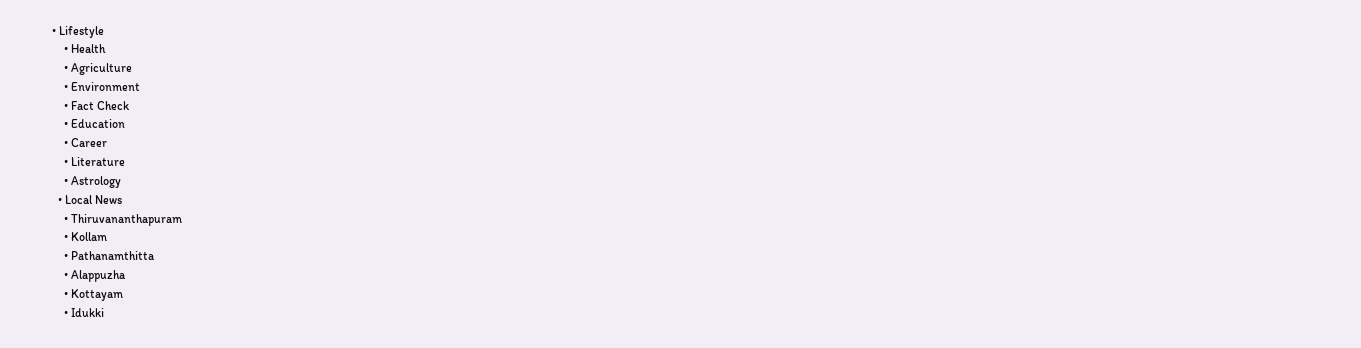• Lifestyle
    • Health
    • Agriculture
    • Environment
    • Fact Check
    • Education
    • Career
    • Literature
    • Astrology
  • Local News
    • Thiruvananthapuram
    • Kollam
    • Pathanamthitta
    • Alappuzha
    • Kottayam
    • Idukki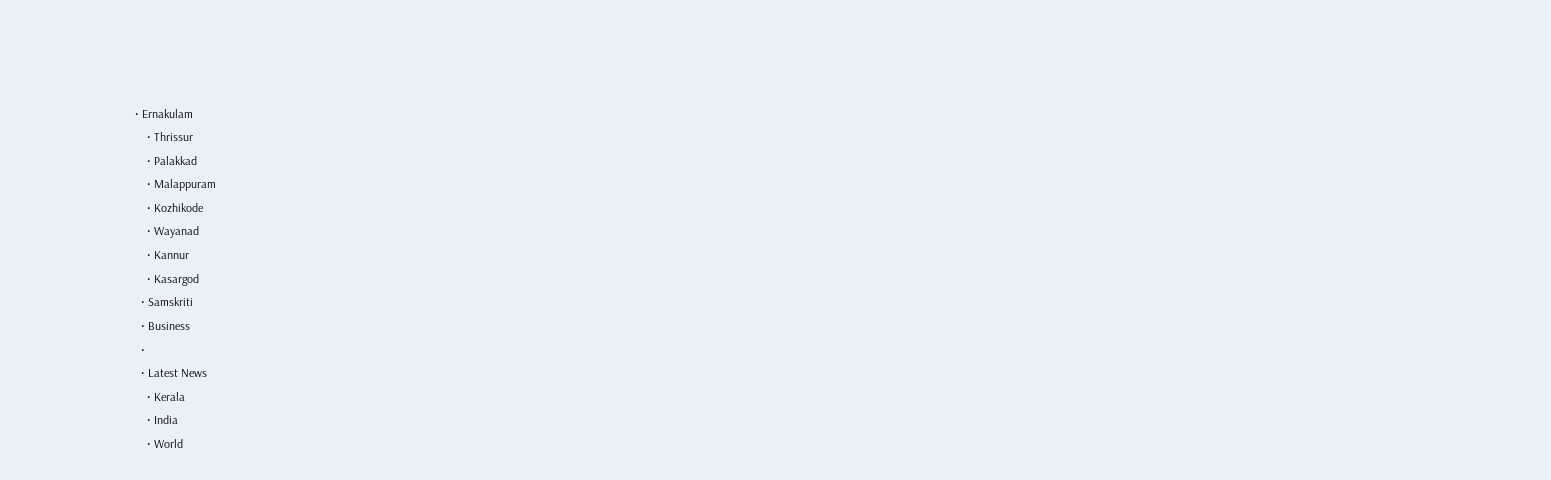• Ernakulam
    • Thrissur
    • Palakkad
    • Malappuram
    • Kozhikode
    • Wayanad
    • Kannur
    • Kasargod
  • Samskriti
  • Business
  •
  • Latest News
    • Kerala
    • India
    • World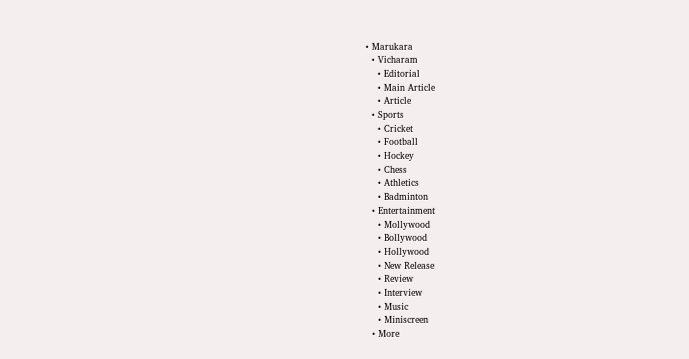• Marukara
  • Vicharam
    • Editorial
    • Main Article
    • Article
  • Sports
    • Cricket
    • Football
    • Hockey
    • Chess
    • Athletics
    • Badminton
  • Entertainment
    • Mollywood
    • Bollywood
    • Hollywood
    • New Release
    • Review
    • Interview
    • Music
    • Miniscreen
  • More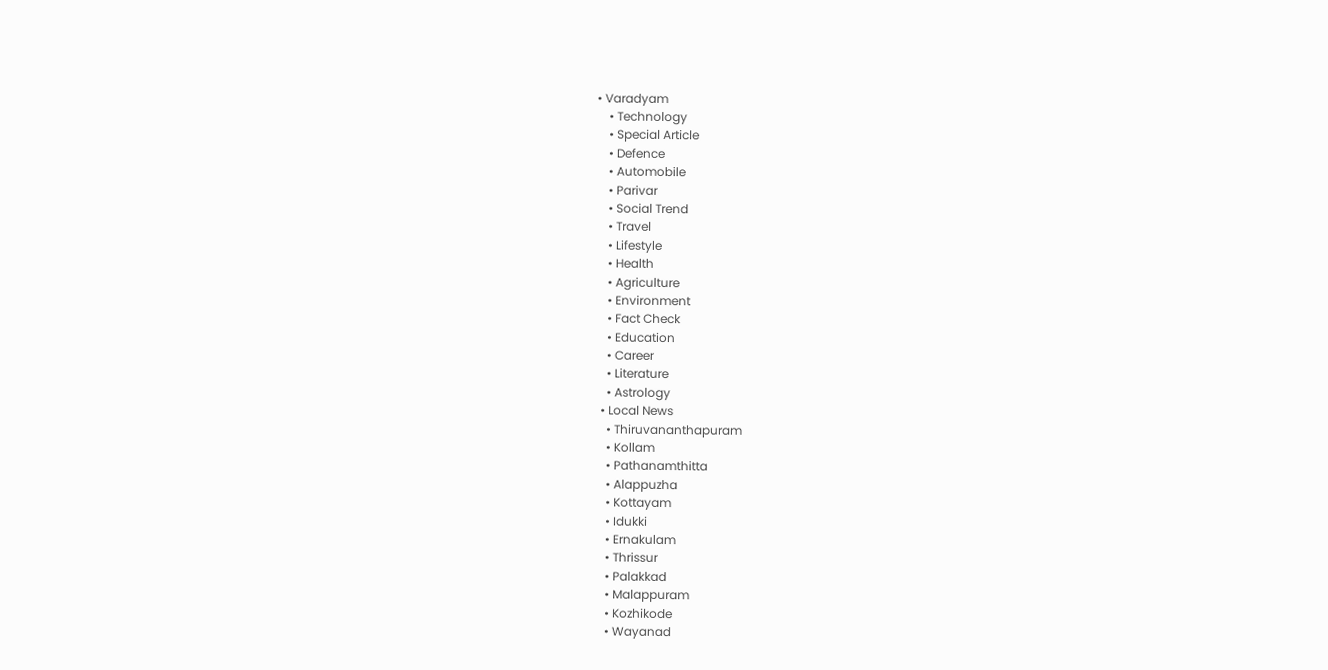• Varadyam
    • Technology
    • Special Article
    • Defence
    • Automobile
    • Parivar
    • Social Trend
    • Travel
    • Lifestyle
    • Health
    • Agriculture
    • Environment
    • Fact Check
    • Education
    • Career
    • Literature
    • Astrology
  • Local News
    • Thiruvananthapuram
    • Kollam
    • Pathanamthitta
    • Alappuzha
    • Kottayam
    • Idukki
    • Ernakulam
    • Thrissur
    • Palakkad
    • Malappuram
    • Kozhikode
    • Wayanad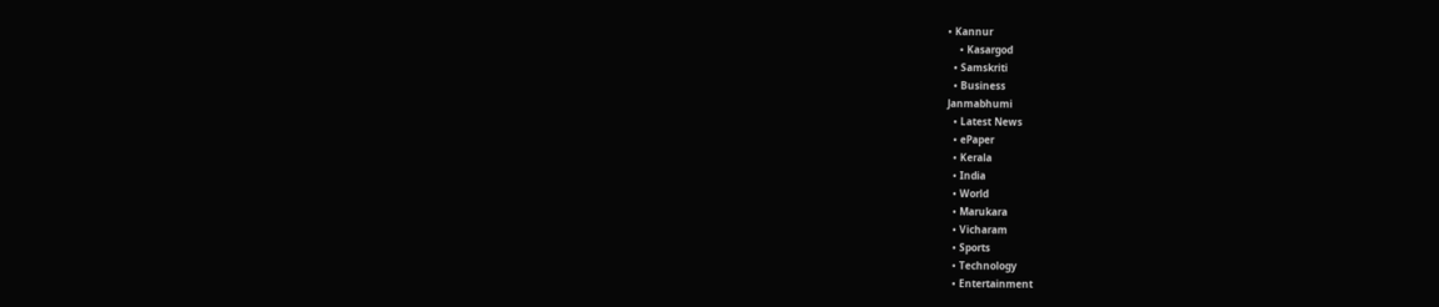• Kannur
    • Kasargod
  • Samskriti
  • Business
Janmabhumi
  • Latest News
  • ePaper
  • Kerala
  • India
  • World
  • Marukara
  • Vicharam
  • Sports
  • Technology
  • Entertainment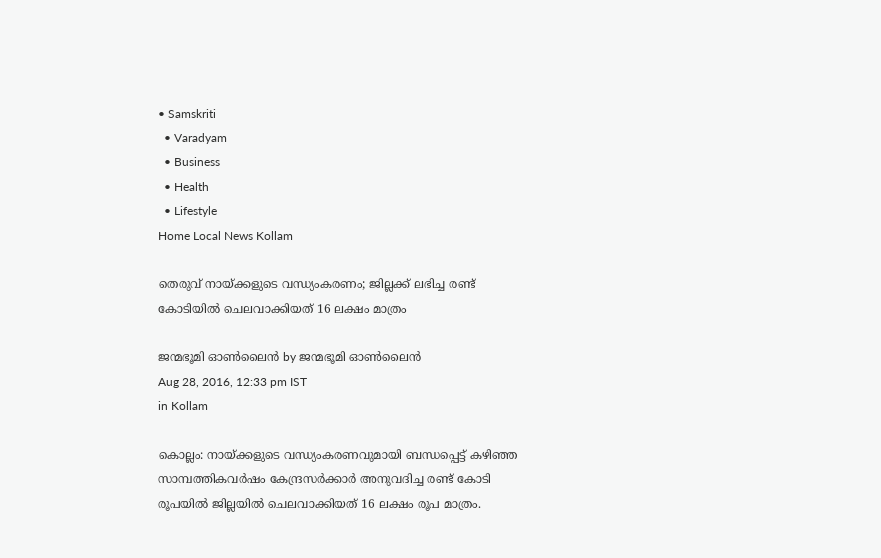• Samskriti
  • Varadyam
  • Business
  • Health
  • Lifestyle
Home Local News Kollam

തെരുവ് നായ്‌ക്കളുടെ വന്ധ്യംകരണം; ജില്ലക്ക് ലഭിച്ച രണ്ട് കോടിയില്‍ ചെലവാക്കിയത് 16 ലക്ഷം മാത്രം

ജന്മഭൂമി ഓണ്‍ലൈന്‍ by ജന്മഭൂമി ഓണ്‍ലൈന്‍
Aug 28, 2016, 12:33 pm IST
in Kollam

കൊല്ലം: നായ്‌ക്കളുടെ വന്ധ്യംകരണവുമായി ബന്ധപ്പെട്ട് കഴിഞ്ഞ സാമ്പത്തികവര്‍ഷം കേന്ദ്രസര്‍ക്കാര്‍ അനുവദിച്ച രണ്ട് കോടി രൂപയില്‍ ജില്ലയില്‍ ചെലവാക്കിയത് 16 ലക്ഷം രൂപ മാത്രം.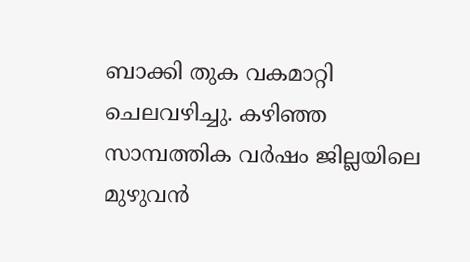ബാക്കി തുക വകമാറ്റി ചെലവഴിച്ചു. കഴിഞ്ഞ സാമ്പത്തിക വര്‍ഷം ജില്ലയിലെ മുഴുവന്‍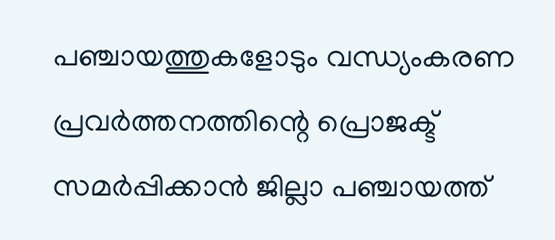പഞ്ചായത്തുകളോടും വന്ധ്യംകരണ പ്രവര്‍ത്തനത്തിന്റെ പ്രൊജക്ട് സമര്‍പ്പിക്കാന്‍ ജില്ലാ പഞ്ചായത്ത്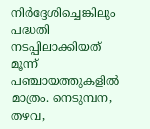നിര്‍ദ്ദേശിച്ചെങ്കിലും പദ്ധതി നടപ്പിലാക്കിയത് മൂന്ന് പഞ്ചായത്തുകളില്‍ മാത്രം. നെടുമ്പന, തഴവ,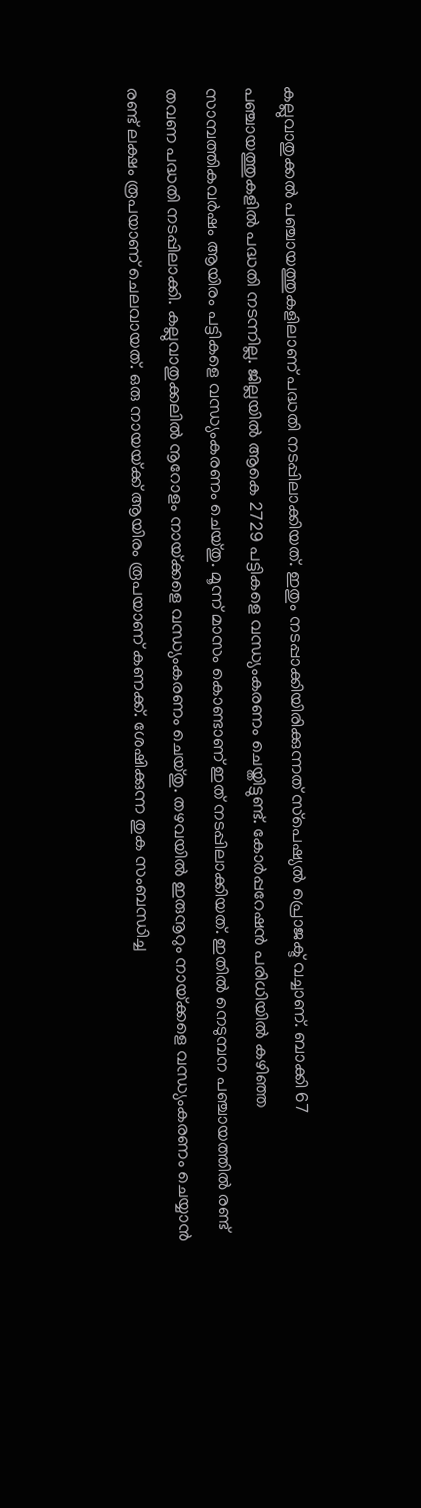കല്ലുവാതുക്കല്‍ പഞ്ചായത്തുകളിലാണ് പദ്ധതി നടപ്പിലാക്കിയത്. ഇതും നടപ്പാക്കിയിരിക്കുന്നത് സ്‌പെഷ്യല്‍ പ്രൊജക്ട് വച്ചാണ്. ബാക്കി 67 പഞ്ചായത്തുകളില്‍ പദ്ധതി നടന്നില്ല. ജില്ലയില്‍ ആകെ 2729 പട്ടികളെ വന്ധ്യംകരണം ചെയ്തിട്ടുണ്ട്. കോര്‍പ്പറേഷന്‍ പരിധിയില്‍ കഴിഞ്ഞ സാമ്പത്തികവര്‍ഷം ആയിരം പട്ടികളെ വന്ധ്യംകരണം ചെയ്തു. മൂന്ന് മാസം കൊണ്ടാണ് ഇത് നടപ്പിലാക്കിയത്. ഇതില്‍ നെടുമ്പന പഞ്ചായത്തില്‍ രണ്ട് തവണ പദ്ധതി നടപ്പിലാക്കി. കല്ലുവാതുക്കലില്‍ നൂറോളം നായ്‌ക്കളെ വന്ധ്യംകരണം ചെയ്തു. തഴവയില്‍ ഇരുനൂറും നായ്‌ക്കളെ വന്ധ്യംകരണം ചെയ്യാന്‍ രണ്ട് ലക്ഷം രൂപയാണ് ചെലവായത്. ഒരു നായയ്‌ക്ക് ആയിരം രൂപയാണ് കണക്ക്. ശേഷിക്കുന്ന തുക സംബന്ധിച്ച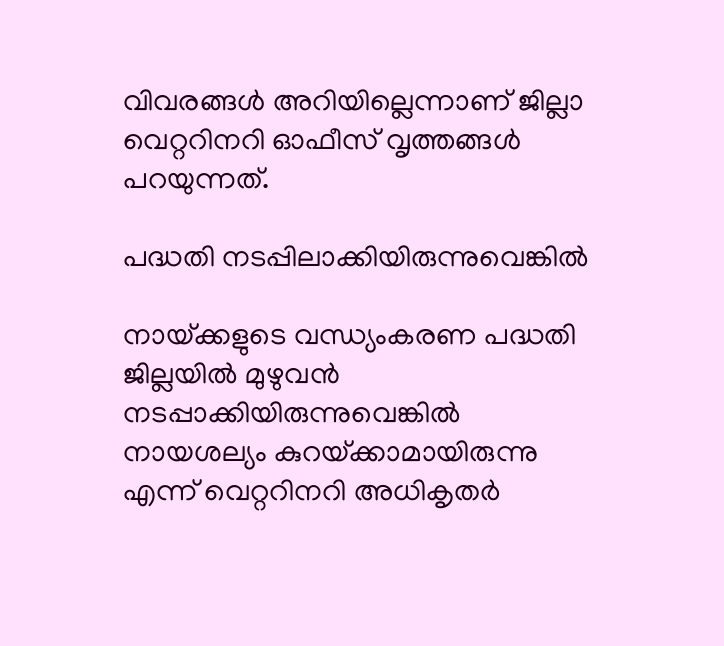വിവരങ്ങള്‍ അറിയില്ലെന്നാണ് ജില്ലാ വെറ്ററിനറി ഓഫീസ് വൃത്തങ്ങള്‍ പറയുന്നത്.

പദ്ധതി നടപ്പിലാക്കിയിരുന്നുവെങ്കില്‍

നായ്‌ക്കളുടെ വന്ധ്യംകരണ പദ്ധതി ജില്ലയില്‍ മുഴുവന്‍ നടപ്പാക്കിയിരുന്നുവെങ്കില്‍ നായശല്യം കുറയ്‌ക്കാമായിരുന്നു എന്ന് വെറ്ററിനറി അധികൃതര്‍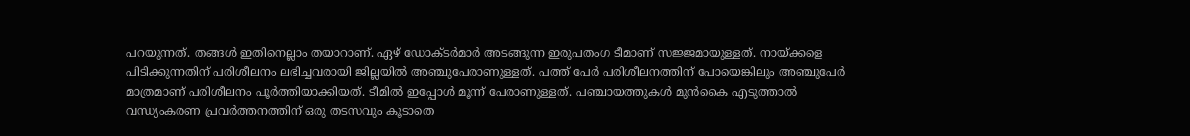പറയുന്നത്. തങ്ങള്‍ ഇതിനെല്ലാം തയാറാണ്. ഏഴ് ഡോക്ടര്‍മാര്‍ അടങ്ങുന്ന ഇരുപതംഗ ടീമാണ് സജ്ജമായുള്ളത്. നായ്‌ക്കളെ പിടിക്കുന്നതിന് പരിശീലനം ലഭിച്ചവരായി ജില്ലയില്‍ അഞ്ചുപേരാണുള്ളത്. പത്ത് പേര്‍ പരിശീലനത്തിന് പോയെങ്കിലും അഞ്ചുപേര്‍ മാത്രമാണ് പരിശീലനം പൂര്‍ത്തിയാക്കിയത്. ടീമില്‍ ഇപ്പോള്‍ മൂന്ന് പേരാണുള്ളത്. പഞ്ചായത്തുകള്‍ മുന്‍കൈ എടുത്താല്‍ വന്ധ്യംകരണ പ്രവര്‍ത്തനത്തിന് ഒരു തടസവും കൂടാതെ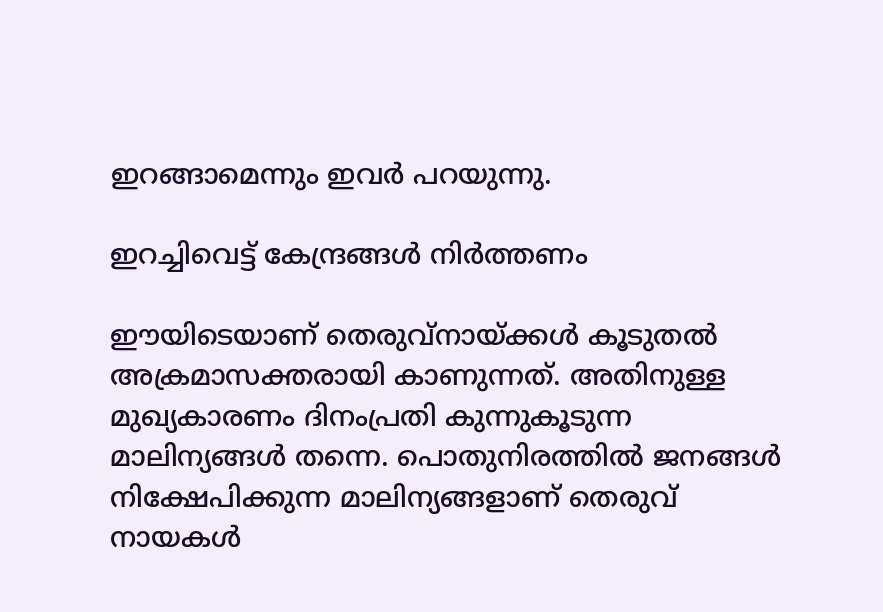ഇറങ്ങാമെന്നും ഇവര്‍ പറയുന്നു.

ഇറച്ചിവെട്ട് കേന്ദ്രങ്ങള്‍ നിര്‍ത്തണം

ഈയിടെയാണ് തെരുവ്‌നായ്‌ക്കള്‍ കൂടുതല്‍ അക്രമാസക്തരായി കാണുന്നത്. അതിനുള്ള മുഖ്യകാരണം ദിനംപ്രതി കുന്നുകൂടുന്ന മാലിന്യങ്ങള്‍ തന്നെ. പൊതുനിരത്തില്‍ ജനങ്ങള്‍ നിക്ഷേപിക്കുന്ന മാലിന്യങ്ങളാണ് തെരുവ് നായകള്‍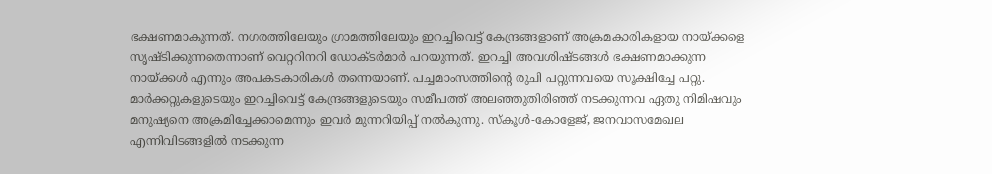ഭക്ഷണമാകുന്നത്. നഗരത്തിലേയും ഗ്രാമത്തിലേയും ഇറച്ചിവെട്ട് കേന്ദ്രങ്ങളാണ് അക്രമകാരികളായ നായ്‌ക്കളെ സൃഷ്ടിക്കുന്നതെന്നാണ് വെറ്ററിനറി ഡോക്ടര്‍മാര്‍ പറയുന്നത്. ഇറച്ചി അവശിഷ്ടങ്ങള്‍ ഭക്ഷണമാക്കുന്ന നായ്‌ക്കള്‍ എന്നും അപകടകാരികള്‍ തന്നെയാണ്. പച്ചമാംസത്തിന്റെ രുചി പറ്റുന്നവയെ സൂക്ഷിച്ചേ പറ്റു. മാര്‍ക്കറ്റുകളുടെയും ഇറച്ചിവെട്ട് കേന്ദ്രങ്ങളുടെയും സമീപത്ത് അലഞ്ഞുതിരിഞ്ഞ് നടക്കുന്നവ ഏതു നിമിഷവും മനുഷ്യനെ അക്രമിച്ചേക്കാമെന്നും ഇവര്‍ മുന്നറിയിപ്പ് നല്‍കുന്നു. സ്‌കൂള്‍-കോളേജ്, ജനവാസമേഖല എന്നിവിടങ്ങളില്‍ നടക്കുന്ന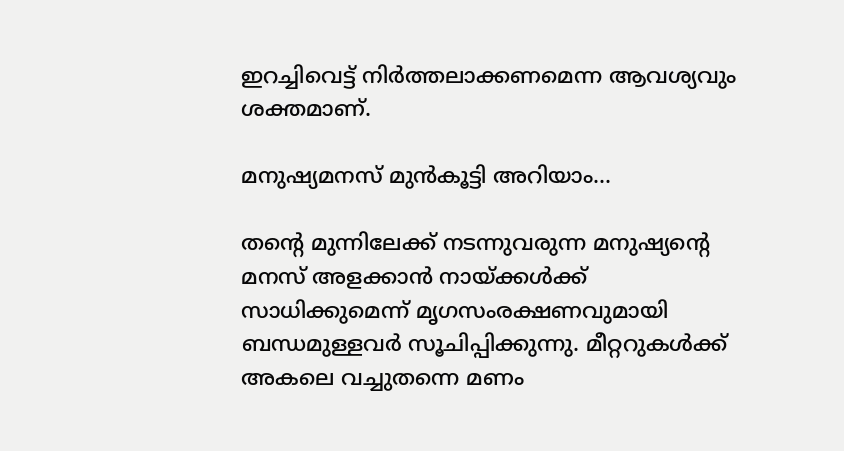ഇറച്ചിവെട്ട് നിര്‍ത്തലാക്കണമെന്ന ആവശ്യവും ശക്തമാണ്.

മനുഷ്യമനസ് മുന്‍കൂട്ടി അറിയാം…

തന്റെ മുന്നിലേക്ക് നടന്നുവരുന്ന മനുഷ്യന്റെ മനസ് അളക്കാന്‍ നായ്‌ക്കള്‍ക്ക് സാധിക്കുമെന്ന് മൃഗസംരക്ഷണവുമായി ബന്ധമുള്ളവര്‍ സൂചിപ്പിക്കുന്നു. മീറ്ററുകള്‍ക്ക് അകലെ വച്ചുതന്നെ മണം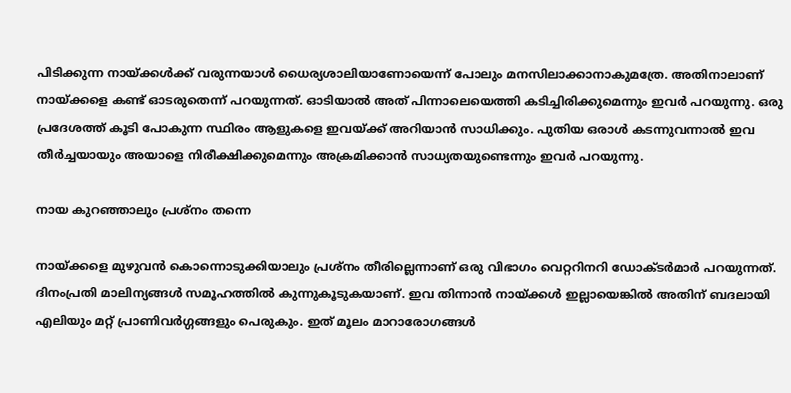പിടിക്കുന്ന നായ്‌ക്കള്‍ക്ക് വരുന്നയാള്‍ ധൈര്യശാലിയാണോയെന്ന് പോലും മനസിലാക്കാനാകുമത്രേ. അതിനാലാണ് നായ്‌ക്കളെ കണ്ട് ഓടരുതെന്ന് പറയുന്നത്. ഓടിയാല്‍ അത് പിന്നാലെയെത്തി കടിച്ചിരിക്കുമെന്നും ഇവര്‍ പറയുന്നു. ഒരു പ്രദേശത്ത് കൂടി പോകുന്ന സ്ഥിരം ആളുകളെ ഇവയ്‌ക്ക് അറിയാന്‍ സാധിക്കും. പുതിയ ഒരാള്‍ കടന്നുവന്നാല്‍ ഇവ തീര്‍ച്ചയായും അയാളെ നിരീക്ഷിക്കുമെന്നും അക്രമിക്കാന്‍ സാധ്യതയുണ്ടെന്നും ഇവര്‍ പറയുന്നു.

നായ കുറഞ്ഞാലും പ്രശ്‌നം തന്നെ

നായ്‌ക്കളെ മുഴുവന്‍ കൊന്നൊടുക്കിയാലും പ്രശ്‌നം തീരില്ലെന്നാണ് ഒരു വിഭാഗം വെറ്ററിനറി ഡോക്ടര്‍മാര്‍ പറയുന്നത്. ദിനംപ്രതി മാലിന്യങ്ങള്‍ സമൂഹത്തില്‍ കുന്നുകൂടുകയാണ്. ഇവ തിന്നാന്‍ നായ്‌ക്കള്‍ ഇല്ലായെങ്കില്‍ അതിന് ബദലായി എലിയും മറ്റ് പ്രാണിവര്‍ഗ്ഗങ്ങളും പെരുകും. ഇത് മൂലം മാറാരോഗങ്ങള്‍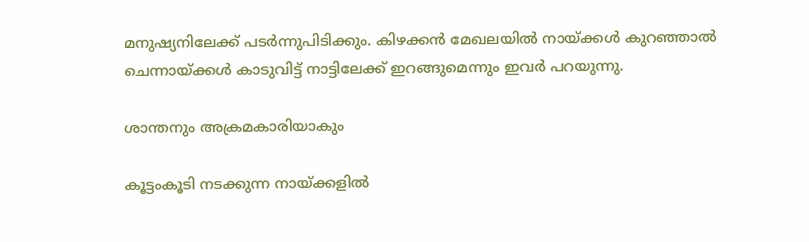മനുഷ്യനിലേക്ക് പടര്‍ന്നുപിടിക്കും. കിഴക്കന്‍ മേഖലയില്‍ നായ്‌ക്കള്‍ കുറഞ്ഞാല്‍ ചെന്നായ്‌ക്കള്‍ കാടുവിട്ട് നാട്ടിലേക്ക് ഇറങ്ങുമെന്നും ഇവര്‍ പറയുന്നു.

ശാന്തനും അക്രമകാരിയാകും

കൂട്ടംകൂടി നടക്കുന്ന നായ്‌ക്കളില്‍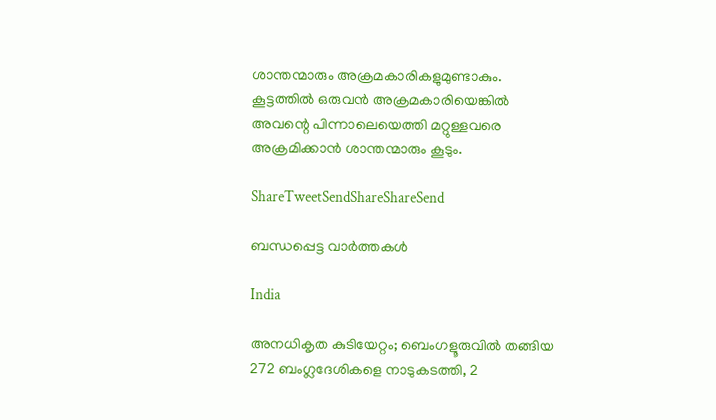ശാന്തന്മാരും അക്രമകാരികളുമുണ്ടാകും. കൂട്ടത്തില്‍ ഒരുവന്‍ അക്രമകാരിയെങ്കില്‍ അവന്റെ പിന്നാലെയെത്തി മറ്റുള്ളവരെ അക്രമിക്കാന്‍ ശാന്തന്മാരും കൂടും.

ShareTweetSendShareShareSend

ബന്ധപ്പെട്ട വാര്‍ത്തകള്‍

India

അനധികൃത കുടിയേറ്റം; ബെംഗളൂരുവില്‍ തങ്ങിയ 272 ബംഗ്ലദേശികളെ നാടുകടത്തി, 2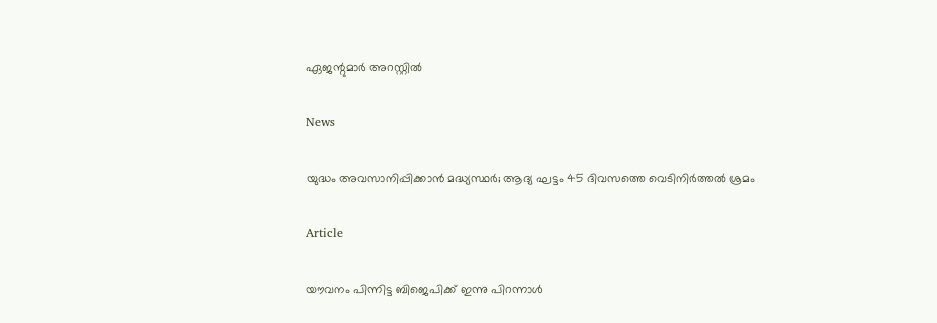ഏജന്റുമാർ അറസ്റ്റിൽ

News

യുദ്ധം അവസാനിപ്പിക്കാൻ മദ്ധ്യസ്ഥർ; ആദ്യ ഘട്ടം 45 ദിവസത്തെ വെടിനിർത്തൽ ശ്രമം

Article

യൗവനം പിന്നിട്ട ബിജെപിക്ക് ഇന്നു പിറന്നാള്‍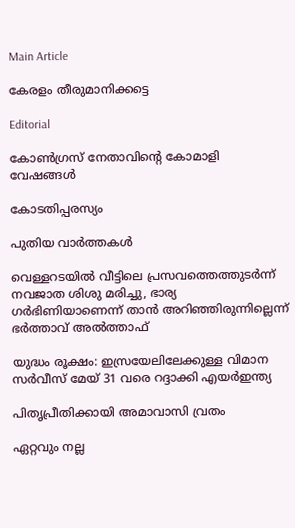Main Article

കേരളം തീരുമാനിക്കട്ടെ

Editorial

കോണ്‍ഗ്രസ് നേതാവിന്റെ കോമാളി വേഷങ്ങള്‍

കോടതിപ്പരസ്യം

പുതിയ വാര്‍ത്തകള്‍

വെള്ളറടയിൽ വീട്ടിലെ പ്രസവത്തെത്തുടർന്ന് നവജാത ശിശു മരിച്ചു, ഭാര്യ ഗർഭിണിയാണെന്ന് താൻ അറിഞ്ഞിരുന്നില്ലെന്ന് ഭർത്താവ് അൽത്താഫ്

യുദ്ധം രൂക്ഷം: ഇസ്രയേലിലേക്കുള്ള വിമാന സര്‍വീസ് മേയ് 31 വരെ റദ്ദാക്കി എയര്‍ഇന്ത്യ

പിതൃപ്രീതിക്കായി അമാവാസി വ്രതം

ഏറ്റവും നല്ല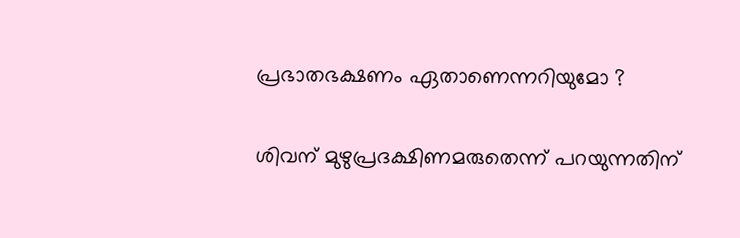പ്രഭാതഭക്ഷണം ഏതാണെന്നറിയുമോ ?

ശിവന് മുഴുപ്രദക്ഷിണമരുതെന്ന് പറയുന്നതിന്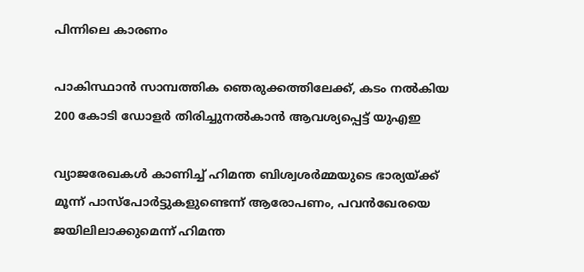പിന്നിലെ കാരണം

പാകിസ്ഥാന്‍ സാമ്പത്തിക ഞെരുക്കത്തിലേക്ക്, കടം നല്‍കിയ 200 കോടി ഡോളര്‍ തിരിച്ചുനല്‍കാന്‍ ആവശ്യപ്പെട്ട് യുഎഇ

വ്യാജരേഖകള്‍ കാണിച്ച് ഹിമന്ത ബിശ്വശര്‍മ്മയുടെ ഭാര്യയ്‌ക്ക് മൂന്ന് പാസ്പോര്‍ട്ടുകളുണ്ടെന്ന് ആരോപണം, പവന്‍ഖേരയെ ജയിലിലാക്കുമെന്ന് ഹിമന്ത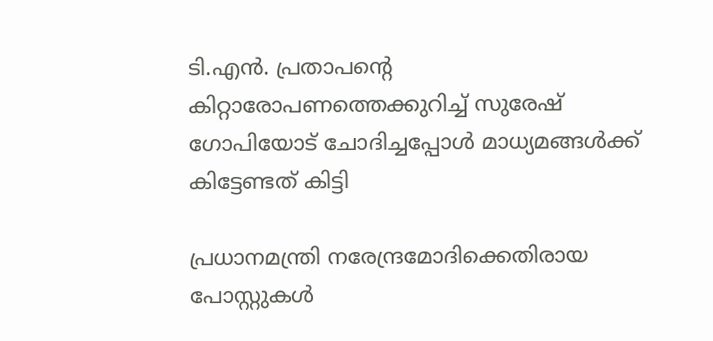ടി.എന്‍. പ്രതാപന്റെ കിറ്റാരോപണത്തെക്കുറിച്ച് സുരേഷ് ഗോപിയോട് ചോദിച്ചപ്പോള്‍ മാധ്യമങ്ങള്‍ക്ക് കിട്ടേണ്ടത് കിട്ടി

പ്രധാനമന്ത്രി നരേന്ദ്രമോദിക്കെതിരായ പോസ്റ്റുകള്‍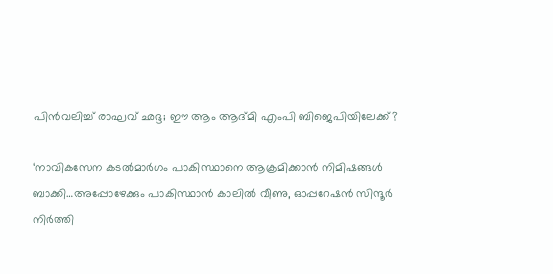പിന്‍വലിച്ച് രാഘവ് ഛദ്ദ; ഈ ആം ആദ്മി എംപി ബിജെപിയിലേക്ക്?

‘നാവികസേന കടൽമാർഗം പാകിസ്ഥാനെ ആക്രമിക്കാൻ നിമിഷങ്ങള്‍ ബാക്കി…അപ്പോഴേക്കും പാകിസ്ഥാന്‍ കാലില്‍ വീണു, ഓപ്പറേഷന്‍ സിന്ദൂര്‍ നിര്‍ത്തി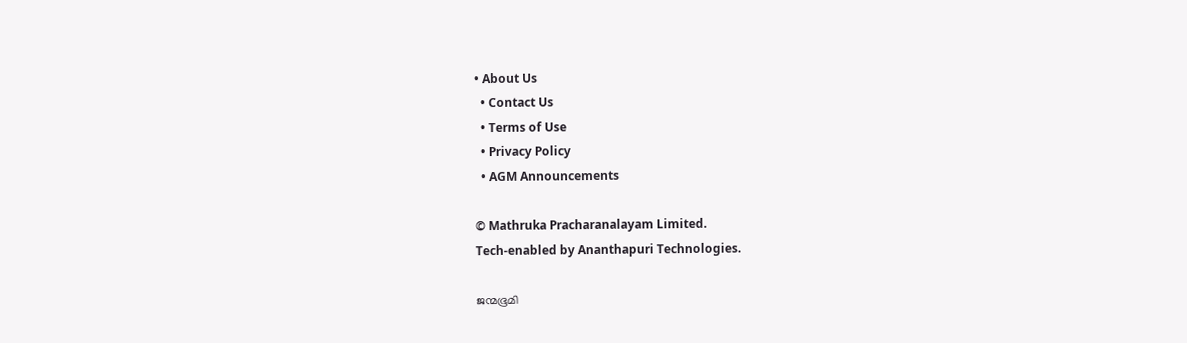• About Us
  • Contact Us
  • Terms of Use
  • Privacy Policy
  • AGM Announcements

© Mathruka Pracharanalayam Limited.
Tech-enabled by Ananthapuri Technologies.

ജന്മഭൂമി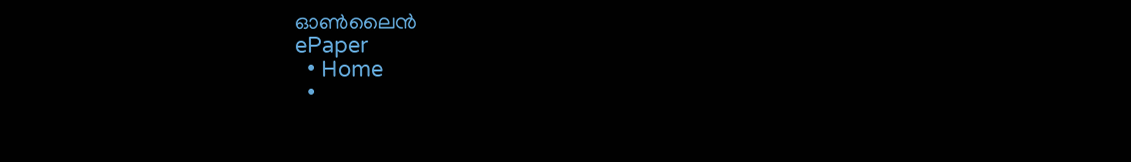ഓണ്‍ലൈന്‍
ePaper
  • Home
  •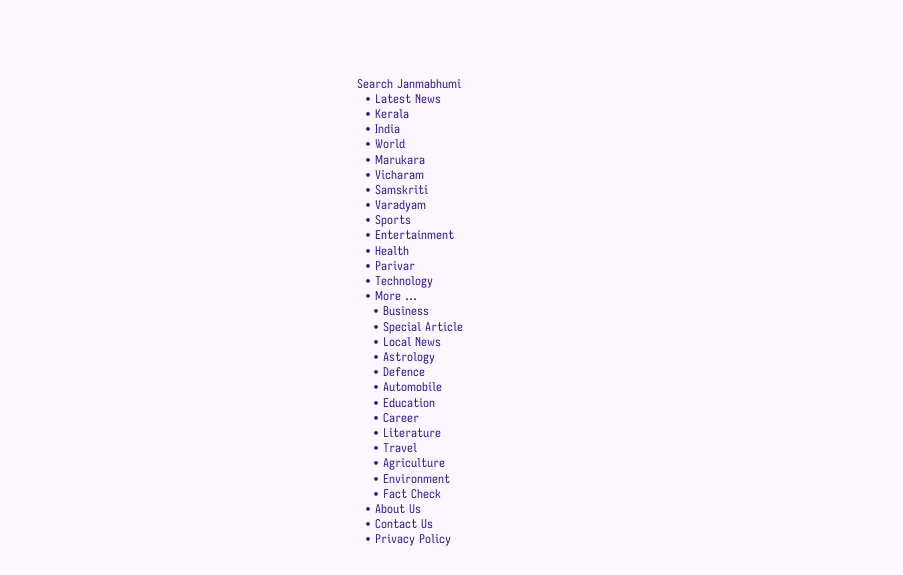Search Janmabhumi
  • Latest News
  • Kerala
  • India
  • World
  • Marukara
  • Vicharam
  • Samskriti
  • Varadyam
  • Sports
  • Entertainment
  • Health
  • Parivar
  • Technology
  • More …
    • Business
    • Special Article
    • Local News
    • Astrology
    • Defence
    • Automobile
    • Education
    • Career
    • Literature
    • Travel
    • Agriculture
    • Environment
    • Fact Check
  • About Us
  • Contact Us
  • Privacy Policy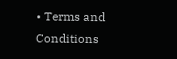• Terms and Conditions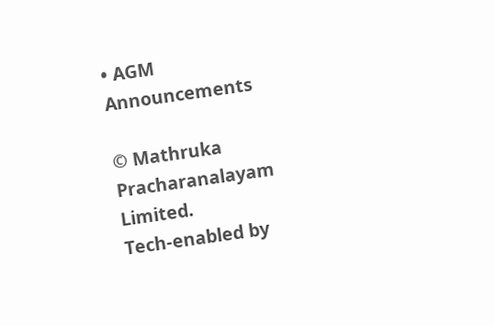• AGM Announcements

© Mathruka Pracharanalayam Limited.
Tech-enabled by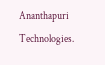Ananthapuri Technologies.